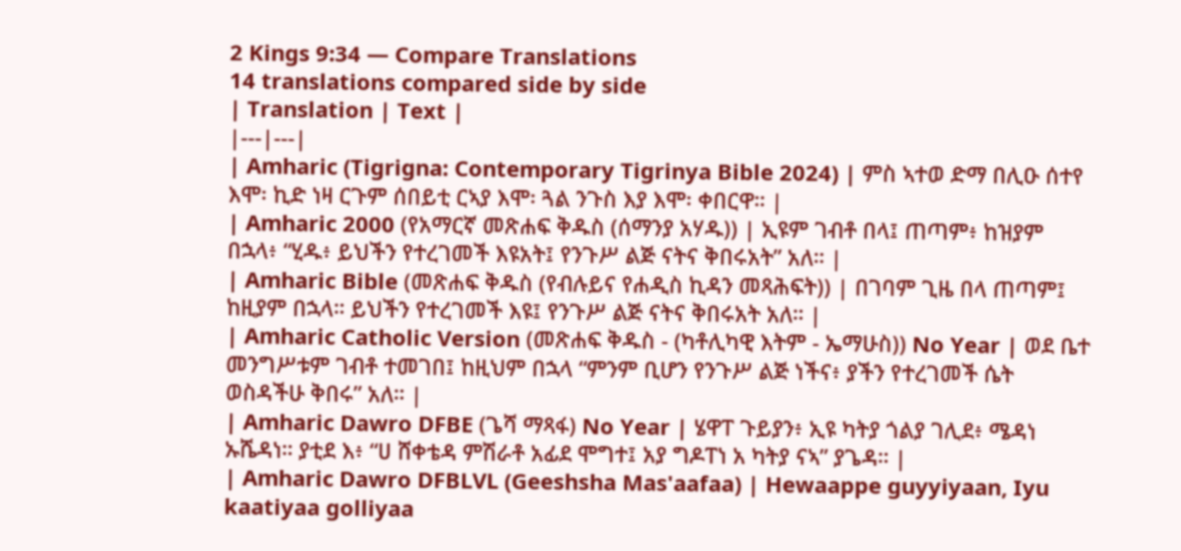2 Kings 9:34 — Compare Translations
14 translations compared side by side
| Translation | Text |
|---|---|
| Amharic (Tigrigna: Contemporary Tigrinya Bible 2024) | ምስ ኣተወ ድማ በሊዑ ሰተየ እሞ፡ ኪድ ነዛ ርጉም ሰበይቲ ርኣያ እሞ፡ ጓል ንጉስ እያ እሞ፡ ቀበርዋ። |
| Amharic 2000 (የአማርኛ መጽሐፍ ቅዱስ (ሰማንያ አሃዱ)) | ኢዩም ገብቶ በላ፤ ጠጣም፥ ከዝያም በኋላ፥ “ሂዱ፥ ይህችን የተረገመች እዩአት፤ የንጉሥ ልጅ ናትና ቅበሩአት” አለ። |
| Amharic Bible (መጽሐፍ ቅዱስ (የብሉይና የሐዲስ ኪዳን መጻሕፍት)) | በገባም ጊዜ በላ ጠጣም፤ ከዚያም በኋላ። ይህችን የተረገመች እዩ፤ የንጉሥ ልጅ ናትና ቅበሩአት አለ። |
| Amharic Catholic Version (መጽሐፍ ቅዱስ - (ካቶሊካዊ እትም - ኤማሁስ)) No Year | ወደ ቤተ መንግሥቱም ገብቶ ተመገበ፤ ከዚህም በኋላ “ምንም ቢሆን የንጉሥ ልጅ ነችና፥ ያችን የተረገመች ሴት ወስዳችሁ ቅበሩ” አለ። |
| Amharic Dawro DFBE (ጌሻ ማጻፋ) No Year | ሄዋፐ ጉይያን፥ ኢዩ ካትያ ጎልያ ገሊደ፥ ሜዳነ ኡሼዳነ። ያቲደ እ፥ “ሀ ሸቀቴዳ ምሽራቶ አፊደ ሞግተ፤ አያ ግዶፐነ አ ካትያ ናኣ” ያጌዳ። |
| Amharic Dawro DFBLVL (Geeshsha Mas'aafaa) | Hewaappe guyyiyaan, Iyu kaatiyaa golliyaa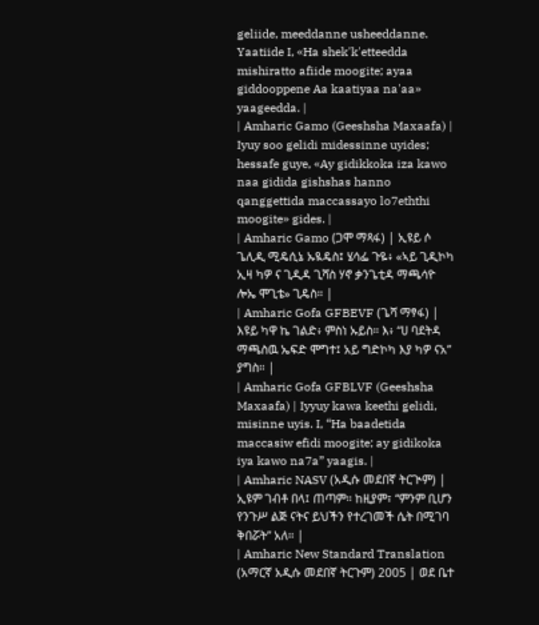geliide, meeddanne usheeddanne. Yaatiide I, «Ha shek'k'etteedda mishiratto afiide moogite; ayaa giddooppene Aa kaatiyaa na'aa» yaageedda. |
| Amharic Gamo (Geeshsha Maxaafa) | Iyuy soo gelidi midessinne uyides; hessafe guye, «Ay gidikkoka iza kawo naa gidida gishshas hanno qanggettida maccassayo lo7eththi moogite» gides. |
| Amharic Gamo (ጋሞ ማጻፋ) | ኢዩይ ሶ ጌሊዲ ሚዴሲኔ ኡዪዴስ፤ ሄሳፌ ጉዬ፥ «ኣይ ጊዲኮካ ኢዛ ካዎ ና ጊዲዳ ጊሻስ ሃኖ ቃንጌቲዳ ማጫሳዮ ሎኤ ሞጊቴ» ጊዴስ። |
| Amharic Gofa GFBEVF (ጌሻ ማፃፋ) | እዩይ ካዋ ኬ ገልድ፥ ምስነ ኡይስ። እ፥ “ሀ ባደትዳ ማጫስዉ ኤፍድ ሞግተ፤ አይ ግድኮካ እያ ካዎ ናአ” ያግስ። |
| Amharic Gofa GFBLVF (Geeshsha Maxaafa) | Iyyuy kawa keethi gelidi, misinne uyis. I, “Ha baadetida maccasiw efidi moogite; ay gidikoka iya kawo na7a” yaagis. |
| Amharic NASV (አዲሱ መደበኛ ትርጒም) | ኢዩም ገብቶ በላ፤ ጠጣም። ከዚያም፣ “ምንም ቢሆን የንጉሥ ልጅ ናትና ይህችን የተረገመች ሴት በሚገባ ቅበሯት” አለ። |
| Amharic New Standard Translation (አማርኛ አዲሱ መደበኛ ትርጉም) 2005 | ወደ ቤተ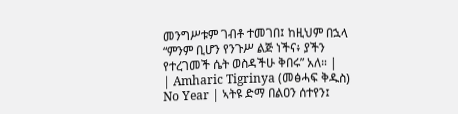መንግሥቱም ገብቶ ተመገበ፤ ከዚህም በኋላ “ምንም ቢሆን የንጉሥ ልጅ ነችና፥ ያችን የተረገመች ሴት ወስዳችሁ ቅበሩ” አለ። |
| Amharic Tigrinya (መፅሓፍ ቅዱስ) No Year | ኣትዩ ድማ በልዐን ሰተየን፤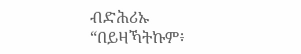ብድሕሪኡ “በይዛኻትኩም፥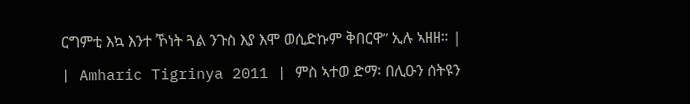ርግምቲ እኳ እንተ ኾነት ጓል ንጉስ እያ እሞ ወሲድኩም ቅበርዋ” ኢሉ ኣዘዘ። |
| Amharic Tigrinya 2011 | ምስ ኣተወ ድማ፡ በሊዑን ሰትዩን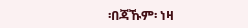፡በጃኹም፡ ነዛ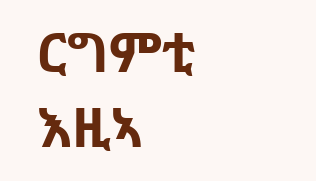ርግምቲ እዚኣ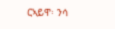ርኣይዋ፡ ንሳ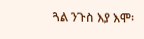ጓል ንጉስ እያ እሞ፡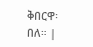ቅበርዋ፡ በለ። |